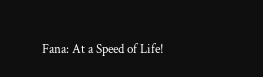Fana: At a Speed of Life!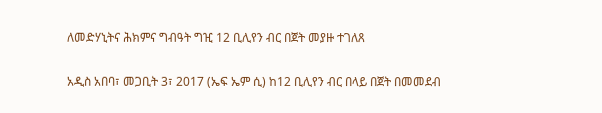ለመድሃኒትና ሕክምና ግብዓት ግዢ 12 ቢሊየን ብር በጀት መያዙ ተገለጸ

አዲስ አበባ፣ መጋቢት 3፣ 2017 (ኤፍ ኤም ሲ) ከ12 ቢሊየን ብር በላይ በጀት በመመደብ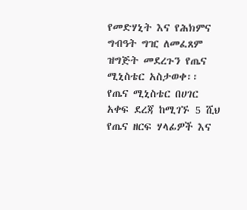የመድሃኒት እና የሕክምና ግብዓት ግዢ ለመፈጸም ዝግጅት መደረጉን የጤና ሚኒስቴር አስታወቀ፡፡ የጤና ሚኒስቴር በሀገር አቀፍ ደረጃ ከሚገኙ 5 ሺህ የጤና ዘርፍ ሃላፊዎች እና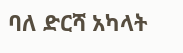ባለ ድርሻ አካላት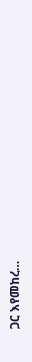ጋር እየመከረ…